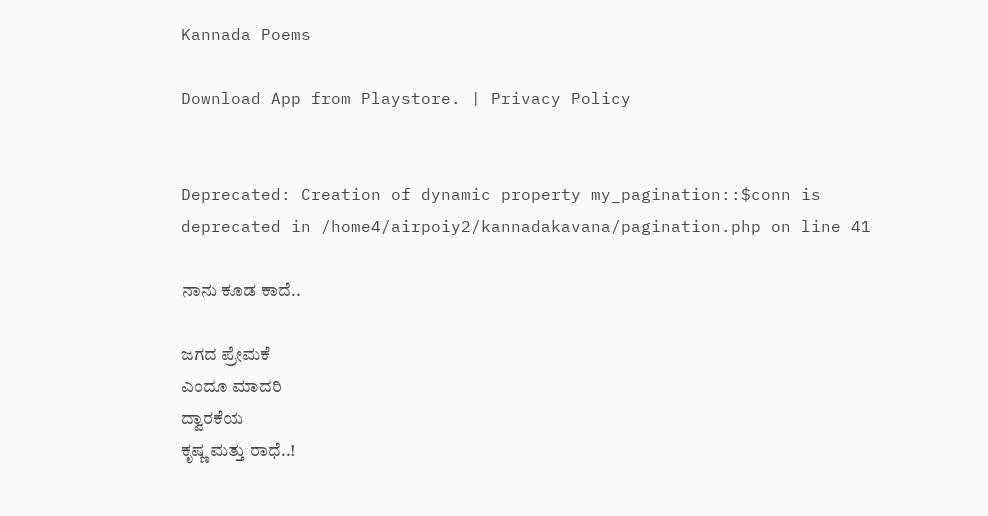Kannada Poems

Download App from Playstore. | Privacy Policy


Deprecated: Creation of dynamic property my_pagination::$conn is deprecated in /home4/airpoiy2/kannadakavana/pagination.php on line 41

ನಾನು ಕೂಡ ಕಾದೆ..

ಜಗದ ಪ್ರೇಮಕೆ
ಎಂದೂ ಮಾದರಿ
ದ್ವಾರಕೆಯ
ಕೃಷ್ಣ ಮತ್ತು ರಾಧೆ..!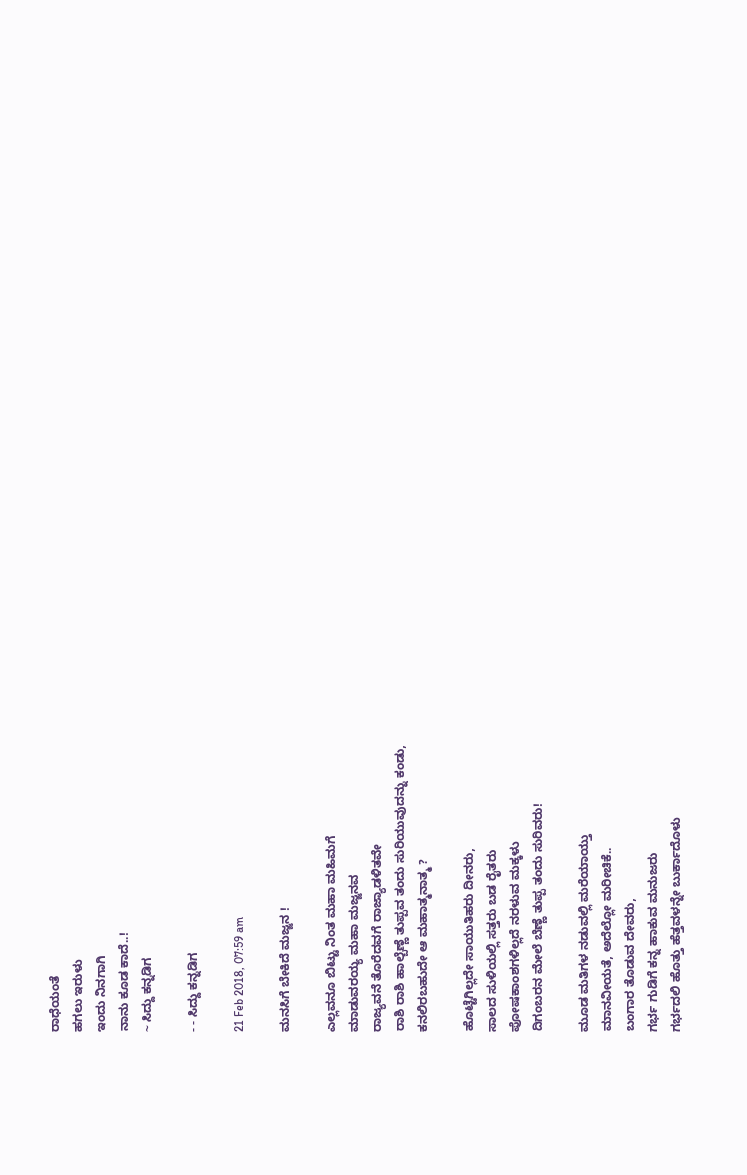ರಾಧೆಯಂತೆ
ಹಗಲು ಇರುಳು
ಇಂದು ನಿನಗಾಗಿ
ನಾನು ಕೂಡ ಕಾದೆ..!
~ ಸಿದ್ದು ಕನ್ನಡಿಗ

- - ಸಿದ್ದು ಕನ್ನಡಿಗ

21 Feb 2018, 07:59 am

ಮನಸಿಗೆ ಬೇಕಿದೆ ಮಜ್ಜನ !

ಎಲ್ಲವನೂ ಬಿಟ್ಟು ನಿಂತ ಮಹಾ ಮಹಿಮಗೆ
ಮಾಡುವರಯ್ಯ ಮಹಾ ಮಜ್ಜನವ
ರಾಜ್ಯವನೆ ತೊರೆದವಗೆ ರಾಜ್ಯಾಡಳಿತವೇ
ರಾಶಿ ರಾಶಿ ಹಾಲ್ಬೆಣ್ಣೆ ತುಪ್ಪವ ತಂದು ಸುರಿಯುವುದನ್ನು ಕಂಡು,
ಕನಲಿರಬಹುದೇ ಆ ಮಹಾತ್ಮನಾತ್ಮ ?

ಹೊಟ್ಟೆಗಿಲ್ಲದೇ ಸಾಯುತಿಹರು ದೀನರು,
ಸಾಲದ ಸುಳಿಯಲ್ಲಿ ಸತ್ತರು ಬಡ ರೈತರು
ಪೋಷಕಾಂಶಗಳಿಲ್ಲದೆ ನರಳುವ ಮಕ್ಕಳು
ದಿಗಂಬರನ ಮೇಲೆ ಬೆಣ್ಣೆ ತುಪ್ಪ ತಂದು ಸುರಿವರು!

ಮೂಡ ಮತಿಗಳ ನಡುವಲ್ಲಿ ಮರೆಯಾಯ್ತು
ಮಾನವೀಯತೆ, ಅದೆಲ್ಲೋ ಮರೀಚಿಕೆ..
ಬಂಗಾರ ತೊಡುವ ದೇವರು,
ಗರ್ಭ ಗುಡಿಗೆ ಕನ್ನ ಹಾಕುವ ಮನುಜರು
ಗರ್ಭದಲಿ ಹೊತ್ತು ಹೆತ್ತವಳನ್ನೇ ಬುರ್ಕಾದೊಳು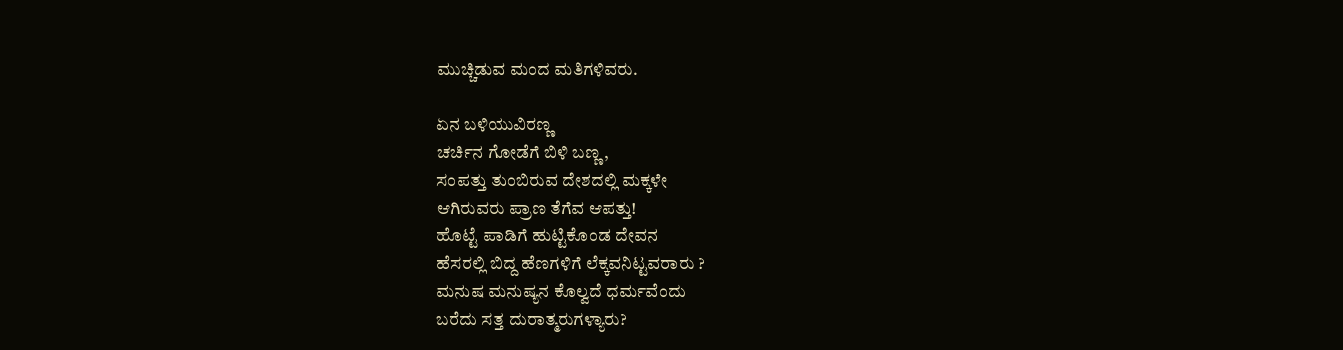ಮುಚ್ಚಿಡುವ ಮಂದ ಮತಿಗಳಿವರು.

ಏನ ಬಳಿಯುವಿರಣ್ಣ
ಚರ್ಚಿನ ಗೋಡೆಗೆ ಬಿಳಿ ಬಣ್ಣ,
ಸಂಪತ್ತು ತುಂಬಿರುವ ದೇಶದಲ್ಲಿ ಮಕ್ಕಳೇ
ಆಗಿರುವರು ಪ್ರಾಣ ತೆಗೆವ ಆಪತ್ತು!
ಹೊಟ್ಟೆ ಪಾಡಿಗೆ ಹುಟ್ಟಿಕೊಂಡ ದೇವನ
ಹೆಸರಲ್ಲಿ ಬಿದ್ದ ಹೆಣಗಳಿಗೆ ಲೆಕ್ಕವನಿಟ್ಟವರಾರು ?
ಮನುಷ ಮನುಷ್ಯನ ಕೊಲ್ವದೆ ಧರ್ಮವೆಂದು
ಬರೆದು ಸತ್ತ ದುರಾತ್ಮರುಗಳ್ಯಾರು?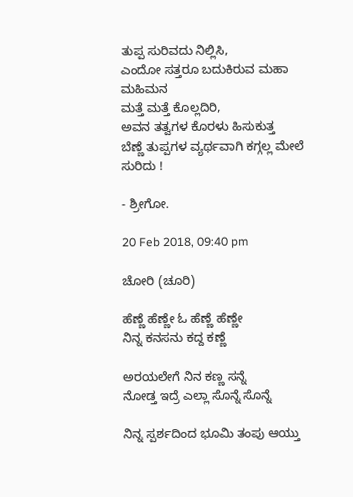ತುಪ್ಪ ಸುರಿವದು ನಿಲ್ಲಿಸಿ,
ಎಂದೋ ಸತ್ತರೂ ಬದುಕಿರುವ ಮಹಾ ಮಹಿಮನ
ಮತ್ತೆ ಮತ್ತೆ ಕೊಲ್ಲದಿರಿ,
ಅವನ ತತ್ವಗಳ ಕೊರಳು ಹಿಸುಕುತ್ತ
ಬೆಣ್ಣೆ ತುಪ್ಪಗಳ ವ್ಯರ್ಥವಾಗಿ ಕಗ್ಗಲ್ಲ ಮೇಲೆ ಸುರಿದು !

- ಶ್ರೀಗೋ.

20 Feb 2018, 09:40 pm

ಚೋರಿ (ಚೂರಿ)

ಹೆಣ್ಣೆ ಹೆಣ್ಣೇ ಓ ಹೆಣ್ಣೆ ಹೆಣ್ಣೇ
ನಿನ್ನ ಕನಸನು ಕದ್ದ ಕಣ್ಣೆ

ಅರಯಲೇಗೆ ನಿನ ಕಣ್ಣ ಸನ್ನೆ
ನೋಡ್ತ ಇದ್ರೆ ಎಲ್ಲಾ ಸೊನ್ನೆ ಸೊನ್ನೆ

ನಿನ್ನ ಸ್ಪರ್ಶದಿಂದ ಭೂಮಿ ತಂಪು ಆಯ್ತು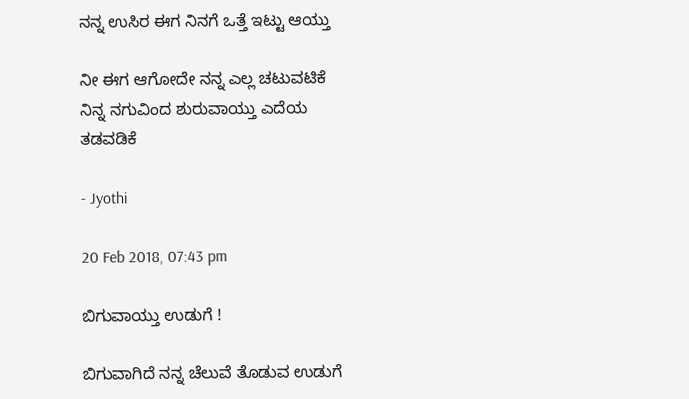ನನ್ನ ಉಸಿರ ಈಗ ನಿನಗೆ ಒತ್ತೆ ಇಟ್ಟು ಆಯ್ತು

ನೀ ಈಗ ಆಗೋದೇ ನನ್ನ ಎಲ್ಲ ಚಟುವಟಿಕೆ
ನಿನ್ನ ನಗುವಿಂದ ಶುರುವಾಯ್ತು ಎದೆಯ ತಡವಡಿಕೆ

- Jyothi

20 Feb 2018, 07:43 pm

ಬಿಗುವಾಯ್ತು ಉಡುಗೆ !

ಬಿಗುವಾಗಿದೆ ನನ್ನ ಚೆಲುವೆ ತೊಡುವ ಉಡುಗೆ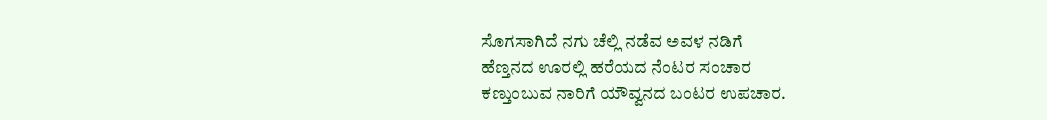ಸೊಗಸಾಗಿದೆ ನಗು ಚೆಲ್ಲಿ ನಡೆವ ಅವಳ ನಡಿಗೆ
ಹೆಣ್ತನದ ಊರಲ್ಲಿ ಹರೆಯದ ನೆಂಟರ ಸಂಚಾರ
ಕಣ್ತುಂಬುವ ನಾರಿಗೆ ಯೌವ್ವನದ ಬಂಟರ ಉಪಚಾರ.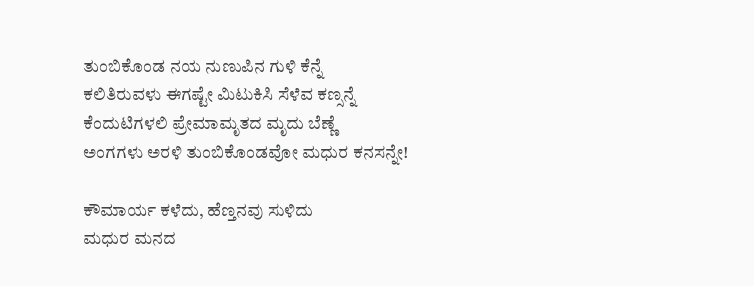ತುಂಬಿಕೊಂಡ ನಯ ನುಣುಪಿನ ಗುಳಿ ಕೆನ್ನೆ
ಕಲಿತಿರುವಳು ಈಗಷ್ಟೇ ಮಿಟುಕಿಸಿ ಸೆಳೆವ ಕಣ್ಸನ್ನೆ
ಕೆಂದುಟಿಗಳಲಿ ಪ್ರೇಮಾಮೃತದ ಮೃದು ಬೆಣ್ಣೆ
ಅಂಗಗಳು ಅರಳಿ ತುಂಬಿಕೊಂಡವೋ ಮಧುರ ಕನಸನ್ನೇ!

ಕೌಮಾರ್ಯ ಕಳೆದು, ಹೆಣ್ತನವು ಸುಳಿದು
ಮಧುರ ಮನದ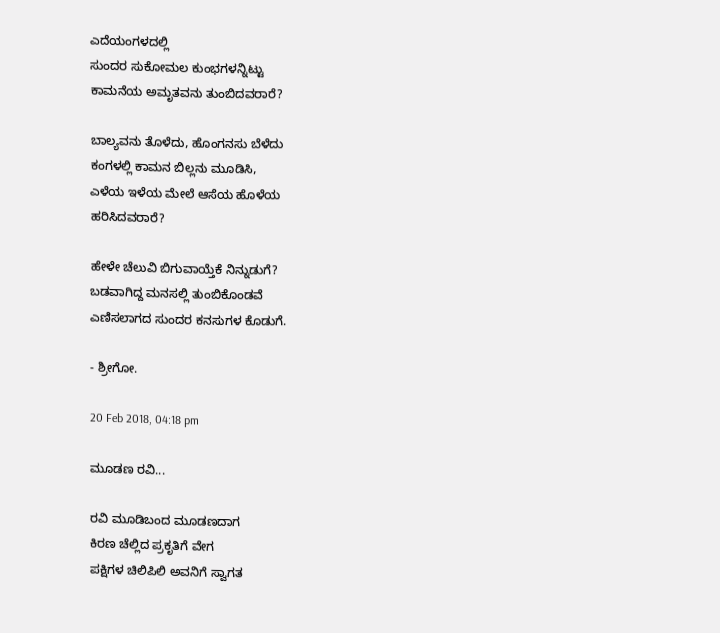ಎದೆಯಂಗಳದಲ್ಲಿ
ಸುಂದರ ಸುಕೋಮಲ ಕುಂಭಗಳನ್ನಿಟ್ಟು
ಕಾಮನೆಯ ಅಮೃತವನು ತುಂಬಿದವರಾರೆ?

ಬಾಲ್ಯವನು ತೊಳೆದು, ಹೊಂಗನಸು ಬೆಳೆದು
ಕಂಗಳಲ್ಲಿ ಕಾಮನ ಬಿಲ್ಲನು ಮೂಡಿಸಿ,
ಎಳೆಯ ಇಳೆಯ ಮೇಲೆ ಆಸೆಯ ಹೊಳೆಯ
ಹರಿಸಿದವರಾರೆ?

ಹೇಳೇ ಚೆಲುವಿ ಬಿಗುವಾಯ್ತೆಕೆ ನಿನ್ನುಡುಗೆ?
ಬಡವಾಗಿದ್ದ ಮನಸಲ್ಲಿ ತುಂಬಿಕೊಂಡವೆ
ಎಣಿಸಲಾಗದ ಸುಂದರ ಕನಸುಗಳ ಕೊಡುಗೆ.

- ಶ್ರೀಗೋ.

20 Feb 2018, 04:18 pm

ಮೂಡಣ ರವಿ...

ರವಿ ಮೂಡಿಬಂದ ಮೂಡಣದಾಗ
ಕಿರಣ ಚೆಲ್ಲಿದ ಪ್ರಕೃತಿಗೆ ವೇಗ
ಪಕ್ಷಿಗಳ ಚಿಲಿಪಿಲಿ ಅವನಿಗೆ ಸ್ವಾಗತ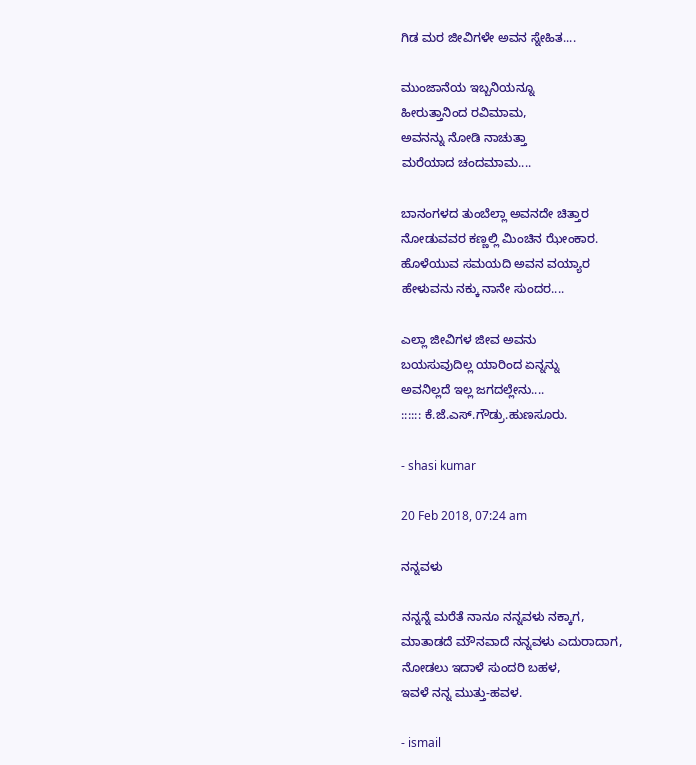ಗಿಡ ಮರ ಜೀವಿಗಳೇ ಅವನ ಸ್ನೇಹಿತ....

ಮುಂಜಾನೆಯ ಇಬ್ಬನಿಯನ್ನೂ
ಹೀರುತ್ತಾನಿಂದ ರವಿಮಾಮ,
ಅವನನ್ನು ನೋಡಿ ನಾಚುತ್ತಾ
ಮರೆಯಾದ ಚಂದಮಾಮ....

ಬಾನಂಗಳದ ತುಂಬೆಲ್ಲಾ ಅವನದೇ ಚಿತ್ತಾರ
ನೋಡುವವರ ಕಣ್ಣಲ್ಲಿ ಮಿಂಚಿನ ಝೇಂಕಾರ.
ಹೊಳೆಯುವ ಸಮಯದಿ ಅವನ ವಯ್ಯಾರ
ಹೇಳುವನು ನಕ್ಕು ನಾನೇ ಸುಂದರ....

ಎಲ್ಲಾ ಜೀವಿಗಳ ಜೀವ ಅವನು
ಬಯಸುವುದಿಲ್ಲ ಯಾರಿಂದ ಏನ್ನನ್ನು
ಅವನಿಲ್ಲದೆ ಇಲ್ಲ ಜಗದಲ್ಲೇನು....
:::::: ಕೆ.ಜೆ.ಎಸ್.ಗೌಡ್ರು.ಹುಣಸೂರು.

- shasi kumar

20 Feb 2018, 07:24 am

ನನ್ನವಳು

ನನ್ನನ್ನೆ ಮರೆತೆ ನಾನೂ ನನ್ನವಳು ನಕ್ಕಾಗ,
ಮಾತಾಡದೆ ಮೌನವಾದೆ ನನ್ನವಳು ಎದುರಾದಾಗ,
ನೋಡಲು ಇದಾಳೆ ಸುಂದರಿ ಬಹಳ,
ಇವಳೆ ನನ್ನ ಮುತ್ತು-ಹವಳ.

- ismail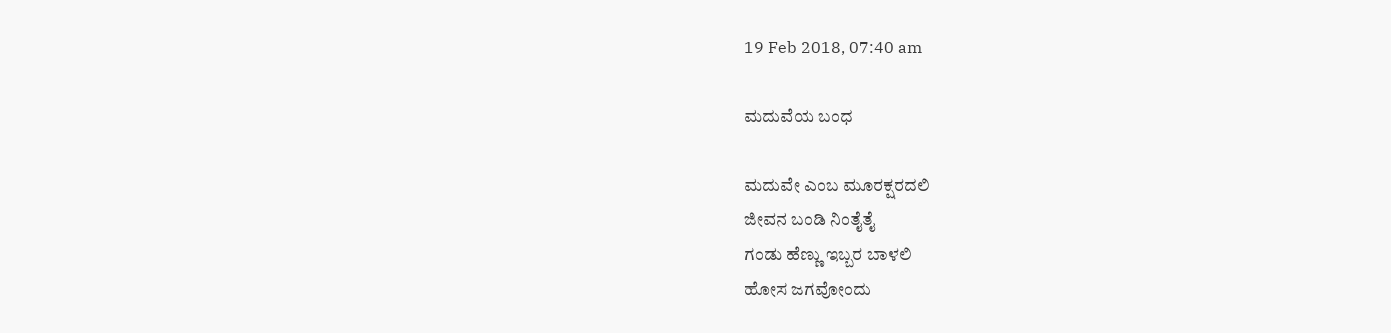19 Feb 2018, 07:40 am

ಮದುವೆಯ ಬಂಧ

ಮದುವೇ ಎಂಬ ಮೂರಕ್ಷರದಲಿ
ಜೀವನ ಬಂಡಿ ನಿಂತೈತೈ
ಗಂಡು ಹೆಣ್ಣು ಇಬ್ಬರ ಬಾಳಲಿ
ಹೋಸ ಜಗವೋಂದು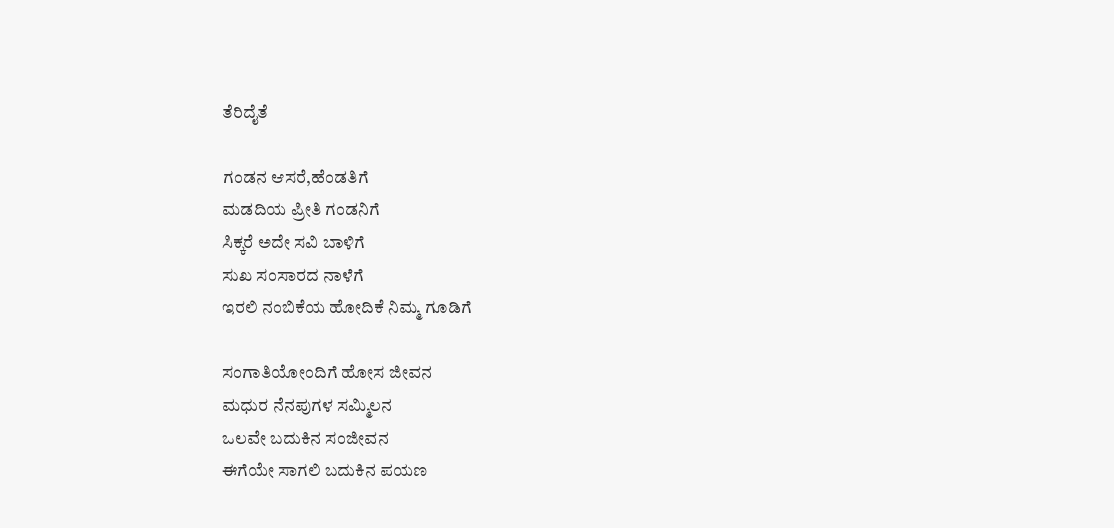ತೆರಿದೈತೆ

ಗಂಡನ ಆಸರೆ,ಹೆಂಡತಿಗೆ
ಮಡದಿಯ ಪ್ರೀತಿ ಗಂಡನಿಗೆ
ಸಿಕ್ಕರೆ ಅದೇ ಸವಿ ಬಾಳಿಗೆ
ಸುಖ ಸಂಸಾರದ ನಾಳೆಗೆ
ಇರಲಿ ನಂಬಿಕೆಯ ಹೋದಿಕೆ ನಿಮ್ಮ ಗೂಡಿಗೆ

ಸಂಗಾತಿಯೋಂದಿಗೆ ಹೋಸ ಜೀವನ
ಮಧುರ ನೆನಪುಗಳ ಸಮ್ಮಿಲನ
ಒಲವೇ ಬದುಕಿನ ಸಂಜೀವನ
ಈಗೆಯೇ ಸಾಗಲಿ ಬದುಕಿನ ಪಯಣ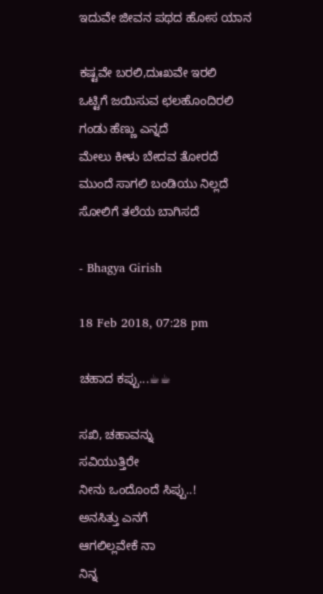ಇದುವೇ ಜೀವನ ಪಥದ ಹೋಸ ಯಾನ

ಕಷ್ಟವೇ ಬರಲಿ,ದುಃಖವೇ ಇರಲಿ
ಒಟ್ಟಿಗೆ ಜಯಿಸುವ ಛಲಹೊಂದಿರಲಿ
ಗಂಡು ಹೆಣ್ಣು ಎನ್ನದೆ
ಮೇಲು ಕೀಳು ಬೇದವ ತೋರದೆ
ಮುಂದೆ ಸಾಗಲಿ ಬಂಡಿಯು ನಿಲ್ಲದೆ
ಸೋಲಿಗೆ ತಲೆಯ ಬಾಗಿಸದೆ

- Bhagya Girish

18 Feb 2018, 07:28 pm

ಚಹಾದ ಕಪ್ಪು...☕☕

ಸಖಿ, ಚಹಾವನ್ನು
ಸವಿಯುತ್ತಿರೇ
ನೀನು ಒಂದೊಂದೆ ಸಿಪ್ಪು..!
ಅನಸಿತ್ತು ಎನಗೆ
ಆಗಲಿಲ್ಲವೇಕೆ ನಾ
ನಿನ್ನ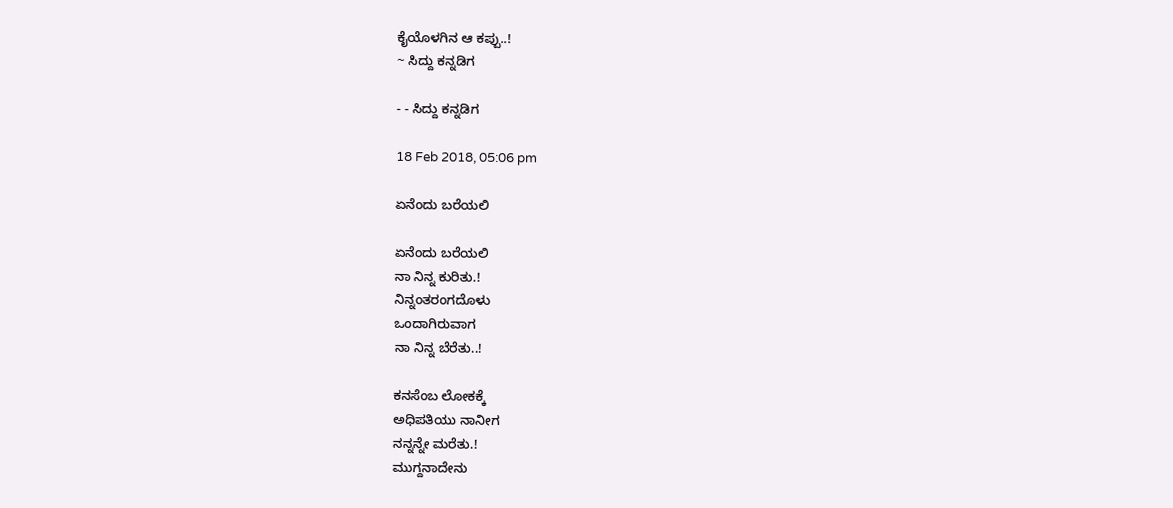ಕೈಯೊಳಗಿನ ಆ ಕಪ್ಪು..!
~ ಸಿದ್ದು ಕನ್ನಡಿಗ

- - ಸಿದ್ದು ಕನ್ನಡಿಗ

18 Feb 2018, 05:06 pm

ಏನೆಂದು ಬರೆಯಲಿ

ಏನೆಂದು ಬರೆಯಲಿ
ನಾ ನಿನ್ನ ಕುರಿತು.!
ನಿನ್ನಂತರಂಗದೊಳು
ಒಂದಾಗಿರುವಾಗ
ನಾ ನಿನ್ನ ಬೆರೆತು..!

ಕನಸೆಂಬ ಲೋಕಕ್ಕೆ
ಅಧಿಪತಿಯು ನಾನೀಗ
ನನ್ನನ್ನೇ ಮರೆತು.!
ಮುಗ್ದನಾದೇನು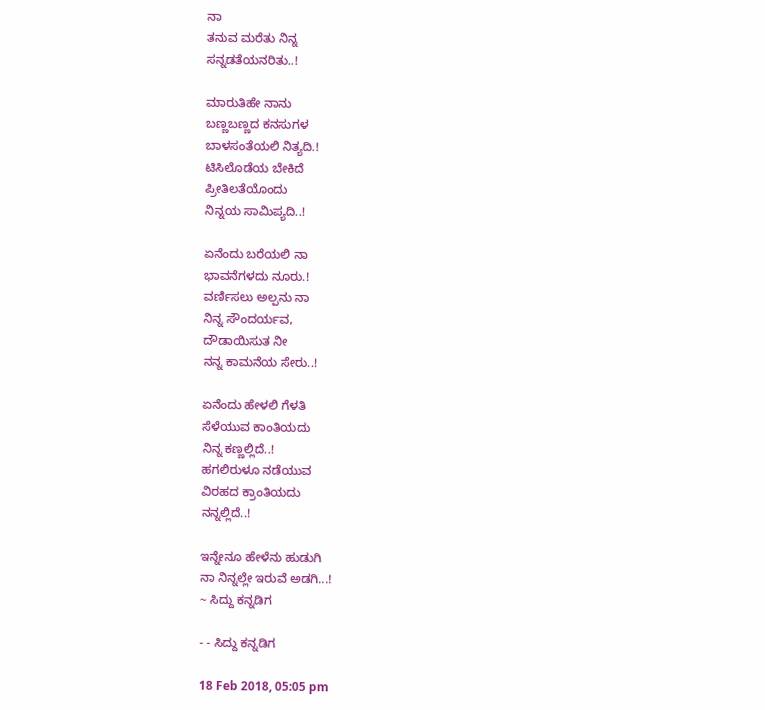ನಾ
ತನುವ ಮರೆತು ನಿನ್ನ
ಸನ್ನಡತೆಯನರಿತು..!

ಮಾರುತಿಹೇ ನಾನು
ಬಣ್ಣಬಣ್ಣದ ಕನಸುಗಳ
ಬಾಳಸಂತೆಯಲಿ ನಿತ್ಯದಿ.!
ಟಿಸಿಲೊಡೆಯ ಬೇಕಿದೆ
ಪ್ರೀತಿಲತೆಯೊಂದು
ನಿನ್ನಯ ಸಾಮಿಪ್ಯದಿ..!

ಏನೆಂದು ಬರೆಯಲಿ ನಾ
ಭಾವನೆಗಳದು ನೂರು.!
ವರ್ಣಿಸಲು ಅಲ್ಪನು ನಾ
ನಿನ್ನ ಸೌಂದರ್ಯವ,
ದೌಡಾಯಿಸುತ ನೀ
ನನ್ನ ಕಾಮನೆಯ ಸೇರು..!

ಏನೆಂದು ಹೇಳಲಿ ಗೆಳತಿ
ಸೆಳೆಯುವ ಕಾಂತಿಯದು
ನಿನ್ನ ಕಣ್ಣಲ್ಲಿದೆ..!
ಹಗಲಿರುಳೂ ನಡೆಯುವ
ವಿರಹದ ಕ್ರಾಂತಿಯದು
ನನ್ನಲ್ಲಿದೆ..!

ಇನ್ನೇನೂ ಹೇಳೆನು ಹುಡುಗಿ
ನಾ ನಿನ್ನಲ್ಲೇ ಇರುವೆ ಅಡಗಿ...!
~ ಸಿದ್ದು ಕನ್ನಡಿಗ

- - ಸಿದ್ದು ಕನ್ನಡಿಗ

18 Feb 2018, 05:05 pm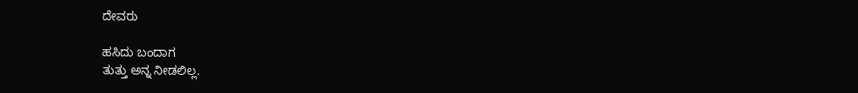ದೇವರು

ಹಸಿದು ಬಂದಾಗ
ತುತ್ತು ಅನ್ನ ನೀಡಲಿಲ್ಲ.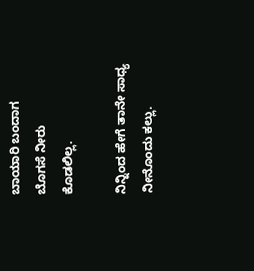ಬಾಯಾರಿ ಬಂದಾಗ
ಬೊಗಸೆ ನೀರು
ಕೊಡಲಿಲ್ಲ.

ನಿನ್ನಿಂದ ಹೇಗೆ ತಾನೇ ಸಾಧ್ಯ
ನೀನೊಂದು ಕಲ್ಲು.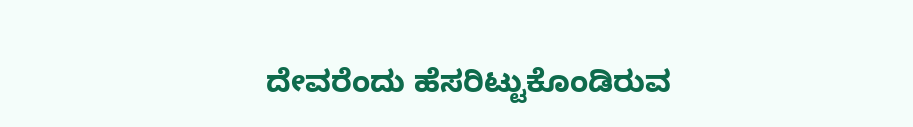ದೇವರೆಂದು ಹೆಸರಿಟ್ಟುಕೊಂಡಿರುವ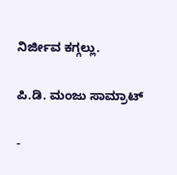ನಿರ್ಜೀವ ಕಗ್ಗಲ್ಲು.

ಪಿ.ಡಿ. ಮಂಜು ಸಾಮ್ರಾಟ್

-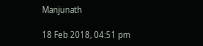Manjunath

18 Feb 2018, 04:51 pm